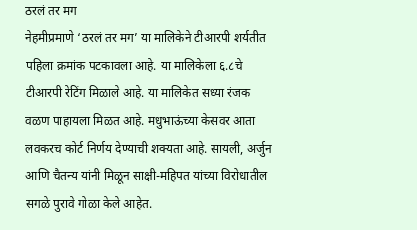ठरलं तर मग
नेहमीप्रमाणे ‘ठरलं तर मग’ या मालिकेने टीआरपी शर्यतीत पहिला क्रमांक पटकावला आहे. या मालिकेला ६.८चे टीआरपी रेटिंग मिळाले आहे. या मालिकेत सध्या रंजक वळण पाहायला मिळत आहे. मधुभाऊंच्या केसवर आता लवकरच कोर्ट निर्णय देण्याची शक्यता आहे. सायली, अर्जुन आणि चैतन्य यांनी मिळून साक्षी-महिपत यांच्या विरोधातील सगळे पुरावे गोळा केले आहेत.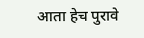आता हेच पुरावे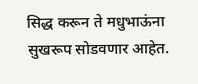सिद्ध करून ते मधुभाऊंना सुखरूप सोडवणार आहेत.